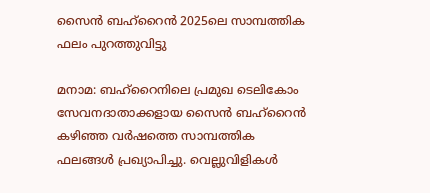സൈൻ ബഹ്‌റൈൻ 2025ലെ സാമ്പത്തിക ഫലം പുറത്തുവിട്ടു

മനാമ: ബഹ്‌റൈനിലെ പ്രമുഖ ടെലികോം സേവനദാതാക്കളായ സൈൻ ബഹ്‌റൈൻ കഴിഞ്ഞ വർഷത്തെ സാമ്പത്തിക ഫലങ്ങൾ പ്രഖ്യാപിച്ചു. വെല്ലുവിളികൾ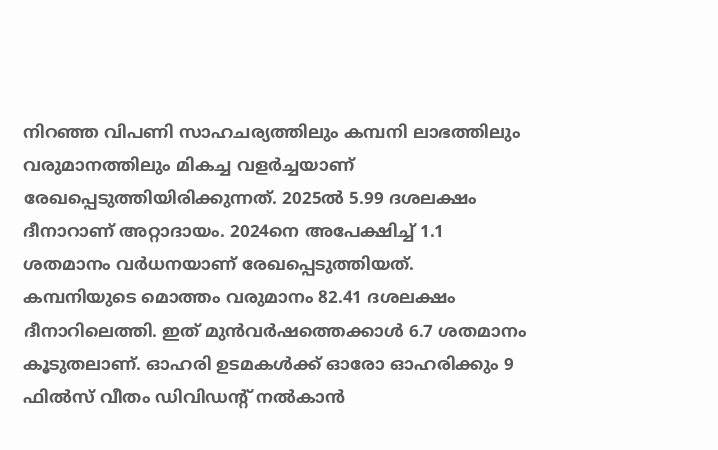നിറഞ്ഞ വിപണി സാഹചര്യത്തിലും കമ്പനി ലാഭത്തിലും വരുമാനത്തിലും മികച്ച വളർച്ചയാണ് രേഖപ്പെടുത്തിയിരിക്കുന്നത്. 2025ൽ 5.99 ദശലക്ഷം ദീനാറാണ് അറ്റാദായം. 2024നെ അപേക്ഷിച്ച് 1.1 ശതമാനം വർധനയാണ് രേഖപ്പെടുത്തിയത്. കമ്പനിയുടെ മൊത്തം വരുമാനം 82.41 ദശലക്ഷം ദീനാറിലെത്തി. ഇത് മുൻവർഷത്തെക്കാൾ 6.7 ശതമാനം കൂടുതലാണ്. ഓഹരി ഉടമകൾക്ക് ഓരോ ഓഹരിക്കും 9 ഫിൽസ് വീതം ഡിവിഡന്റ് നൽകാൻ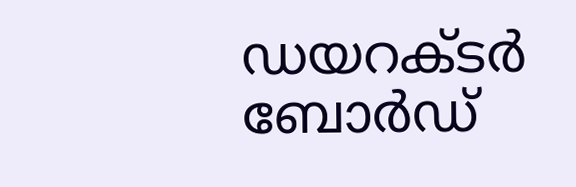ഡയറക്ടർ ബോർഡ്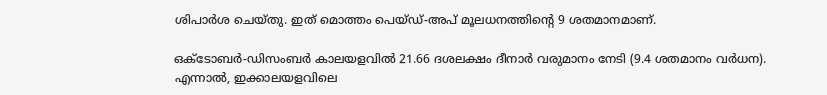ശിപാർശ ചെയ്തു. ഇത് മൊത്തം പെയ്ഡ്-അപ് മൂലധനത്തിന്റെ 9 ശതമാനമാണ്.

ഒക്ടോബർ-ഡിസംബർ കാലയളവിൽ 21.66 ദശലക്ഷം ദീനാർ വരുമാനം നേടി (9.4 ശതമാനം വർധന). എന്നാൽ, ഇക്കാലയളവിലെ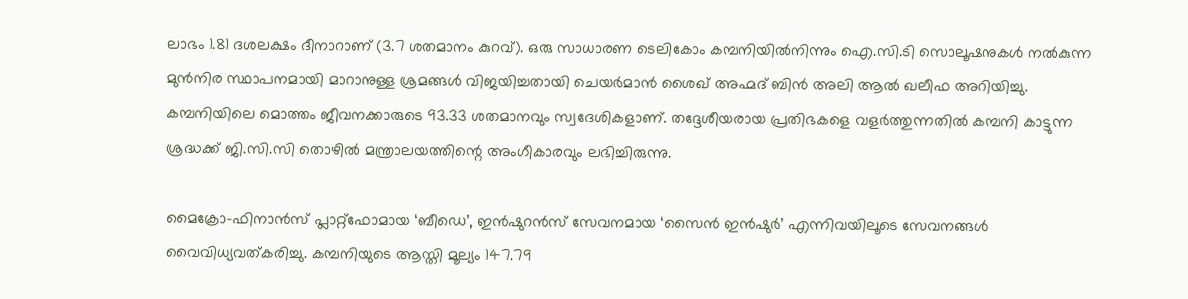ലാഭം 1.81 ദശലക്ഷം ദീനാറാണ് (3.7 ശതമാനം കുറവ്). ഒരു സാധാരണ ടെലികോം കമ്പനിയിൽനിന്നും ഐ.സി.ടി സൊലൂഷനുകൾ നൽകുന്ന മുൻനിര സ്ഥാപനമായി മാറാനുള്ള ശ്രമങ്ങൾ വിജയിച്ചതായി ചെയർമാൻ ശൈഖ് അഹ്മദ് ബിൻ അലി ആൽ ഖലീഫ അറിയിച്ചു. കമ്പനിയിലെ മൊത്തം ജീവനക്കാരുടെ 93.33 ശതമാനവും സ്വദേശികളാണ്. തദ്ദേശീയരായ പ്രതിഭകളെ വളർത്തുന്നതിൽ കമ്പനി കാട്ടുന്ന ശ്രദ്ധക്ക് ജി.സി.സി തൊഴിൽ മന്ത്രാലയത്തിന്റെ അംഗീകാരവും ലഭിച്ചിരുന്നു.

മൈക്രോ-ഫിനാൻസ് പ്ലാറ്റ്‌ഫോമായ ‘ബീഡെ’, ഇൻഷുറൻസ് സേവനമായ ‘സൈൻ ഇൻഷുർ’ എന്നിവയിലൂടെ സേവനങ്ങൾ വൈവിധ്യവത്കരിച്ചു. കമ്പനിയുടെ ആസ്തി മൂല്യം 147.79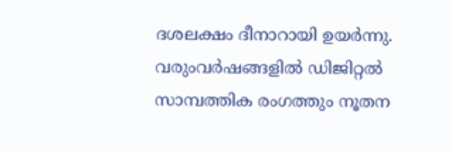ദശലക്ഷം ദീനാറായി ഉയർന്നു. വരുംവർഷങ്ങളിൽ ഡിജിറ്റൽ സാമ്പത്തിക രംഗത്തും നൂതന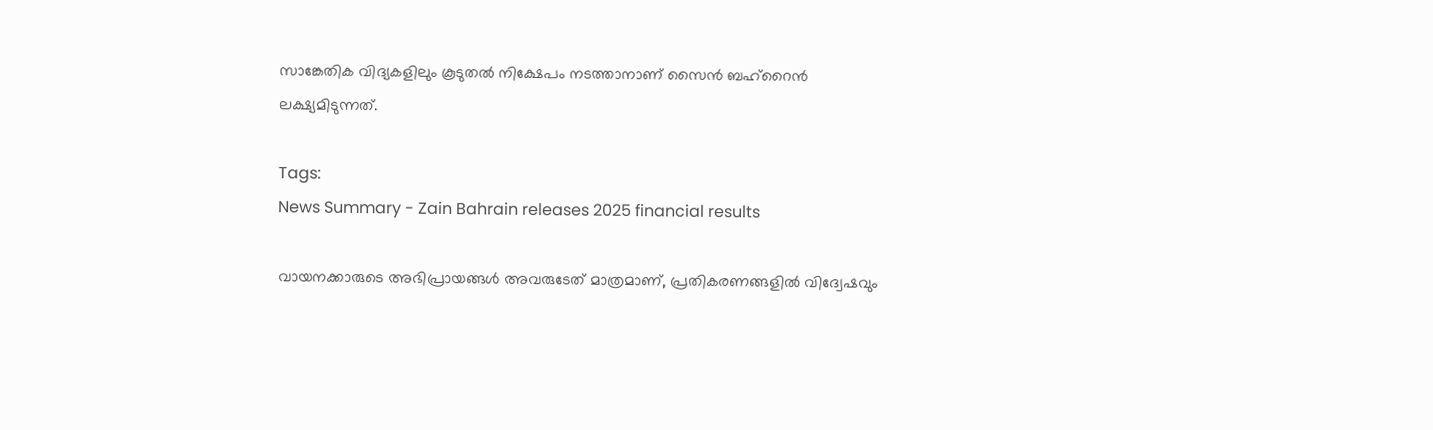സാങ്കേതിക വിദ്യകളിലും കൂടുതൽ നിക്ഷേപം നടത്താനാണ് സൈൻ ബഹ്‌റൈൻ ലക്ഷ്യമിടുന്നത്.

Tags:
News Summary - Zain Bahrain releases 2025 financial results

വായനക്കാരുടെ അഭിപ്രായങ്ങള്‍ അവരുടേത് മാത്രമാണ്, പ്രതികരണങ്ങളിൽ വിദ്വേഷവും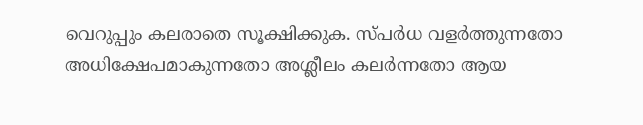വെറുപ്പും കലരാതെ സൂക്ഷിക്കുക. സ്പർധ വളർത്തുന്നതോ അധിക്ഷേപമാകുന്നതോ അശ്ലീലം കലർന്നതോ ആയ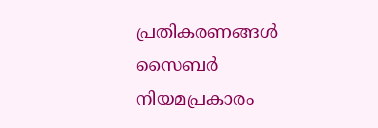പ്രതികരണങ്ങൾ സൈബർ നിയമപ്രകാരം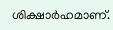ശിക്ഷാർഹമാണ്.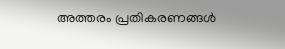അത്തരം പ്രതികരണങ്ങൾ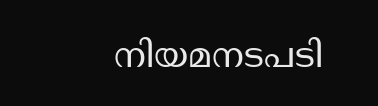നിയമനടപടി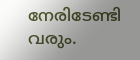നേരിടേണ്ടി വരും.